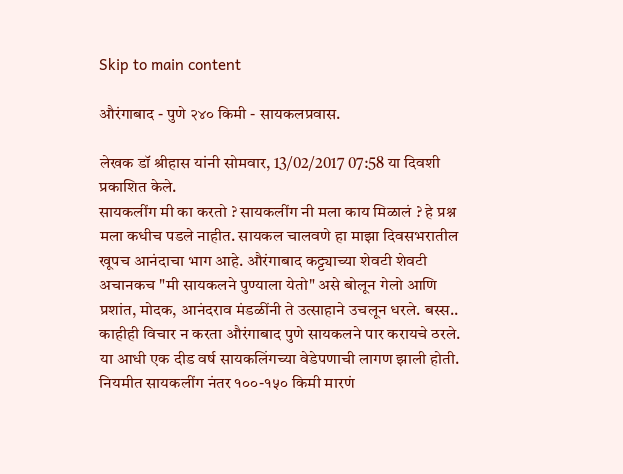Skip to main content

औरंगाबाद - पुणे २४० किमी - सायकलप्रवास.

लेखक डॉ श्रीहास यांनी सोमवार, 13/02/2017 07:58 या दिवशी प्रकाशित केले.
सायकलींग मी का करतो ? सायकलींग नी मला काय मिळालं ? हे प्रश्न मला कधीच पडले नाहीत. सायकल चालवणे हा माझा दिवसभरातील खूपच आनंदाचा भाग आहे. औरंगाबाद कट्ट्याच्या शेवटी शेवटी अचानकच "मी सायकलने पुण्याला येतो" असे बोलून गेलो आणि प्रशांत, मोदक, आनंदराव मंडळींनी ते उत्साहाने उचलून धरले. बस्स.. काहीही विचार न करता औरंगाबाद पुणे सायकलने पार करायचे ठरले. या आधी एक दीड वर्ष सायकलिंगच्या वेडेपणाची लागण झाली होती. नियमीत सायकलींग नंतर १००-१५० किमी मारणं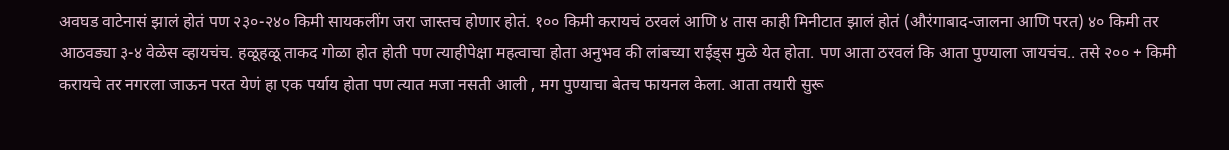अवघड वाटेनासं झालं होतं पण २३०-२४० किमी सायकलींग जरा जास्तच होणार होतं. १०० किमी करायचं ठरवलं आणि ४ तास काही मिनीटात झालं होतं (औरंगाबाद-जालना आणि परत) ४० किमी तर आठवड्या ३-४ वेळेस व्हायचंच. हळूहळू ताकद गोळा होत होती पण त्याहीपेक्षा महत्वाचा होता अनुभव की लांबच्या राईड्स मुळे येत होता. पण आता ठरवलं कि आता पुण्याला जायचंच.. तसे २०० + किमी करायचे तर नगरला जाऊन परत येणं हा एक पर्याय होता पण त्यात मजा नसती आली , मग पुण्याचा बेतच फायनल केला. आता तयारी सुरू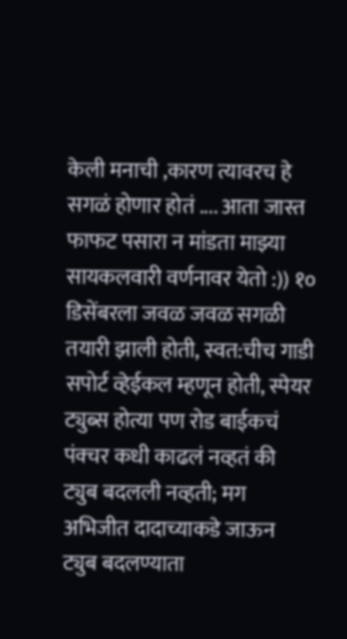केली मनाची ,कारण त्यावरच हे सगळं होणार होतं .... आता जास्त फाफट पसारा न मांडता माझ्या सायकलवारी वर्णनावर येतो :)) १० डिसेंबरला जवळ जवळ सगळी तयारी झाली होती, स्वत:चीच गाडी सपोर्ट व्हेईकल म्हणून होती, स्पेयर ट्युब्स होत्या पण रोड बाईकचं पंक्चर कधी काढलं नव्हतं की ट्युब बदलली नव्हती; मग अभिजीत दादाच्याकडे जाऊन ट्युब बदलण्याता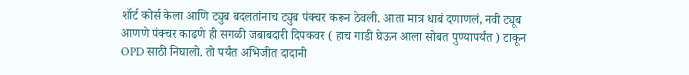शॉर्ट कोर्स केला आणि ट्युब बदलतांनाच ट्युब पंक्चर करून ठेवली. आता मात्र धाबं दणाणलं, नवी ट्यूब आणणे पंक्चर काढणे ही सगळी जबाबदारी दिपकवर ( हाच गाडी घेऊन आला सोबत पुण्यापर्यंत ) टाकून OPD साठी निघालो. तो पर्यंत अभिजीत दादानी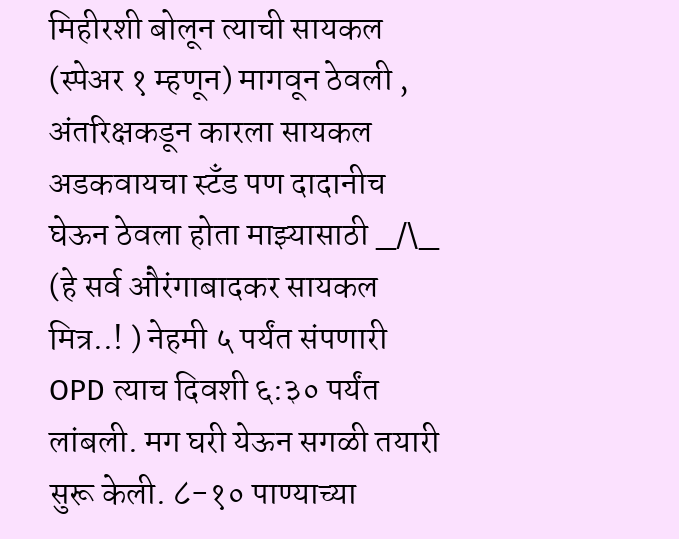मिहीरशी बोलून त्याची सायकल (स्पेअर १ म्हणून) मागवून ठेवली , अंतरिक्षकडून कारला सायकल अडकवायचा स्टॅंड पण दादानीच घेऊन ठेवला होता माझ्यासाठी _/\_ (हे सर्व औरंगाबादकर सायकल मित्र..! ) नेहमी ५ पर्यंत संपणारी OPD त्याच दिवशी ६:३० पर्यंत लांबली. मग घरी येऊन सगळी तयारी सुरू केली. ८-१० पाण्याच्या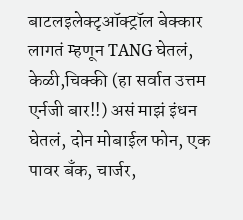बाटलइलेक्टृऑक्ट्रॉल बेक्कार लागतं म्हणून TANG घेतलं, केळी,चिक्की (हा सर्वात उत्तम एर्नजी बार!!) असं माझं इंधन घेतलं, दोन मोबाईल फोन, एक पावर बॅंक, चार्जर,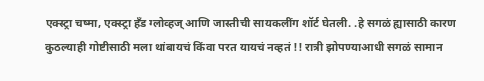एक्स्ट्रा चष्मा, एक्स्ट्रा हँड ग्लोव्हज् आणि जास्तीची सायकलींग शॉर्ट घेतली. .हे सगळं ह्यासाठी कारण कुठल्याही गोष्टीसाठी मला थांबायचं किंवा परत यायचं नव्हतं !! रात्री झोपण्याआधी सगळं सामान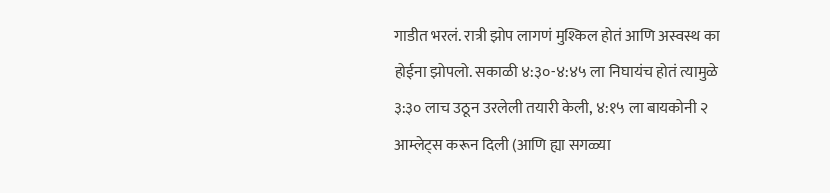गाडीत भरलं. रात्री झोप लागणं मुश्किल होतं आणि अस्वस्थ का होईना झोपलो. सकाळी ४:३०-४:४५ ला निघायंच होतं त्यामुळे ३:३० लाच उठून उरलेली तयारी केली, ४:१५ ला बायकोनी २ आम्लेट्स करून दिली (आणि ह्या सगळ्या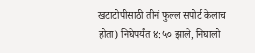खटाटोपीसाठी तीनं फुल्ल सपोर्ट केलाच होता) निघेपर्यंत ४:५० झाले, निघालो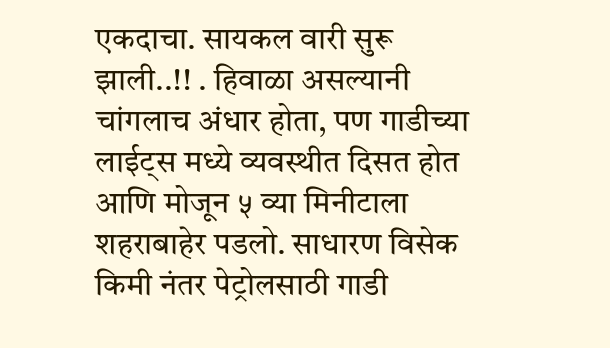एकदाचा. सायकल वारी सुरू झाली..!! . हिवाळा असल्यानी चांगलाच अंधार होता, पण गाडीच्या लाईट्स मध्ये व्यवस्थीत दिसत होत आणि मोजून ५ व्या मिनीटाला शहराबाहेर पडलो. साधारण विसेक किमी नंतर पेट्रोलसाठी गाडी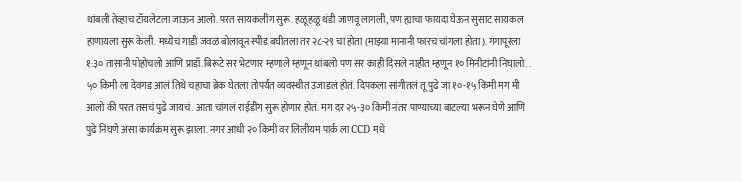थांबली तेव्हाच टॉयलेटला जाऊन आलो. परत सायकलींग सुरू. हळूहळू थंडी जाणवू लागली, पण ह्याचा फायदा घेऊन सुसाट सायकल हाणायला सुरू केली. मध्येच गाडी जवळ बोलावून स्पीड बघीतला तर २८-२९ चा होता (माझ्या मानानी फारच चांगला होता). गंगापूरला १:३० तासानी पोहोचलो आणि प्राडॉ.बिरूटे सर भेटणार म्हणाले म्हणून थांबलो पण सर काही दिसले नाहीत म्हणून १० मिनीटांनी निघालो. . ५० किमी ला देवगड आलं तिथे चहाचा ब्रेक घेतला तोपर्यंत व्यवस्थीत उजाडलं होतं. दिपकला सांगीतलं तू पुढे जा १०-१५ किमी मग मी आलो की परत तसचं पुढे जायचं. आता चांगलं राईडींग सुरू होणार होतं. मग दर २५-३० किमी नंतर पाण्याच्या बाटल्या भरून घेणे आणि पुढे निघणे असा कार्यक्रम सुरू झाला. नगर आधी २० किमी वर लिलीयम पार्क ला CCD मधे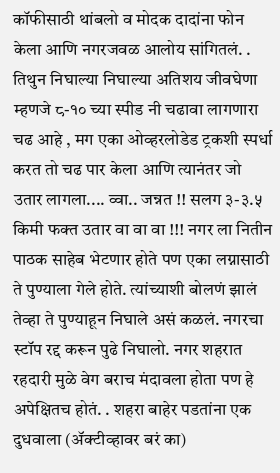कॉफीसाठी थांबलो व मोदक दादांना फोन केला आणि नगरजवळ आलोय सांगितलं. . तिथुन निघाल्या निघाल्या अतिशय जीवघेणा म्हणजे ८-१० च्या स्पीड नी चढावा लागणारा चढ आहे , मग एका ओव्हरलोडेड ट्रकशी स्पर्धा करत तो चढ पार केला आणि त्यानंतर जो उतार लागला.... व्वा.. जन्नत !! सलग ३-३.५ किमी फक्त उतार वा वा वा !!! नगर ला नितीन पाठक साहेब भेटणार होते पण एका लग्नासाठी ते पुण्याला गेले होते. त्यांच्याशी बोलणं झालं तेव्हा ते पुण्याहून निघाले असं कळलं. नगरचा स्टॉप रद्द करून पुढे निघालो. नगर शहरात रहदारी मुळे वेग बराच मंदावला होता पण हे अपेक्षितच होतं. . शहरा बाहेर पडतांना एक दुधवाला (ॲक्टीव्हावर बरं का)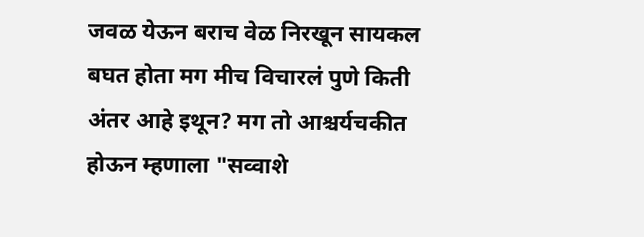जवळ येऊन बराच वेळ निरखून सायकल बघत होता मग मीच विचारलं पुणे किती अंतर आहे इथून? मग तो आश्चर्यचकीत होऊन म्हणाला "सव्वाशे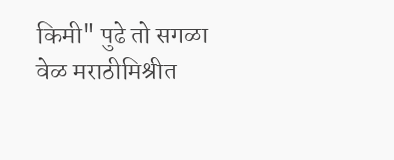किमी" पुढे तो सगळा वेळ मराठीमिश्रीत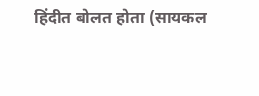हिंदीत बोलत होता (सायकल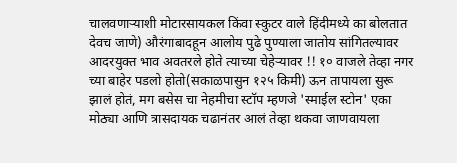चालवणाऱ्याशी मोटारसायकल किंवा स्कुटर वाले हिंदीमध्ये का बोलतात देवच जाणे) औरंगाबादहून आलोय पुढे पुण्याला जातोय सांगितल्यावर आदरयुक्त भाव अवतरले होते त्याच्या चेहेऱ्यावर !! १० वाजले तेव्हा नगर च्या बाहेर पडलो होतो(सकाळपासुन १२५ किमी) ऊन तापायला सुरू झालं होतं, मग बसेस चा नेहमीचा स्टॉप म्हणजे 'स्माईल स्टोन' एका मोठ्या आणि त्रासदायक चढानंतर आलं तेव्हा थकवा जाणवायला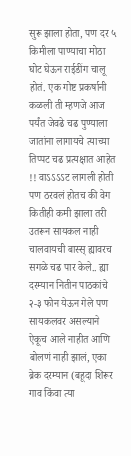सुरू झाला होता, पण दर ५ किमीला पाण्याचा मोठा घोट घेऊन राईडींग चालू होतं. एक गोष्ट प्रकर्षानी कळली ती म्हणजे आज पर्यंत जेवढे चढ पुण्याला जातांना लागायचे त्याच्या तिप्पट चढ प्रत्यक्षात आहेत !! वाऽऽऽऽट लागली होती पण ठरवलं होतच की वेग कितीही कमी झाला तरी उतरून सायकल नाही चालवायची बास्स् ह्यावरच सगळे चढ पार केले.. ह्या दरम्यान नितीन पाठकांचे २-३ फोन येऊन गेले पण सायकलवर असल्याने ऐकूच आले नाहीत आणि बोलणं नाही झालं, एका ब्रेक दरम्यान (बहूदा शिरूर गाव किंवा त्या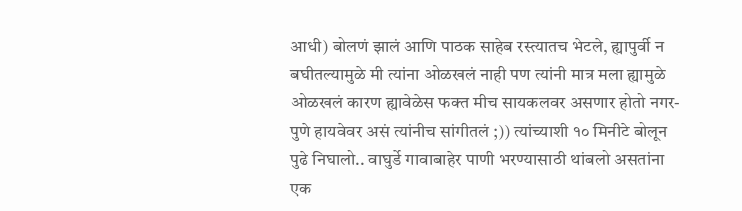आधी) बोलणं झालं आणि पाठक साहेब रस्त्यातच भेटले, ह्यापुर्वी न बघीतल्यामुळे मी त्यांना ओळखलं नाही पण त्यांनी मात्र मला ह्यामुळे ओळखलं कारण ह्यावेळेस फक्त मीच सायकलवर असणार होतो नगर-पुणे हायवेवर असं त्यांनीच सांगीतलं ;)) त्यांच्याशी १० मिनीटे बोलून पुढे निघालो.. वाघुर्डे गावाबाहेर पाणी भरण्यासाठी थांबलो असतांना एक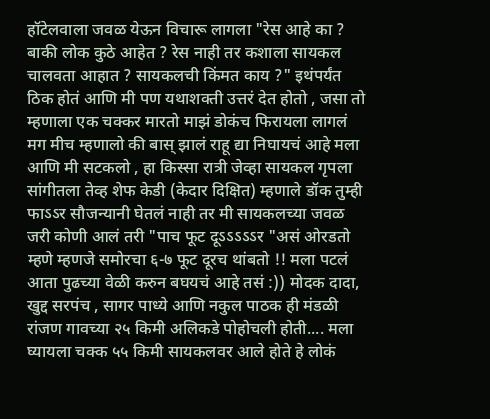हॉटेलवाला जवळ येऊन विचारू लागला "रेस आहे का ? बाकी लोक कुठे आहेत ? रेस नाही तर कशाला सायकल चालवता आहात ? सायकलची किंमत काय ?" इथंपर्यंत ठिक होतं आणि मी पण यथाशक्ती उत्तरं देत होतो , जसा तो म्हणाला एक चक्कर मारतो माझं डोकंच फिरायला लागलं मग मीच म्हणालो की बास् झालं राहू द्या निघायचं आहे मला आणि मी सटकलो , हा किस्सा रात्री जेव्हा सायकल गृपला सांगीतला तेव्ह शेफ केडी (केदार दिक्षित) म्हणाले डॉक तुम्ही फाऽऽर सौजन्यानी घेतलं नाही तर मी सायकलच्या जवळ जरी कोणी आलं तरी "पाच फूट दूऽऽऽऽऽर "असं ओरडतो म्हणे म्हणजे समोरचा ६-७ फूट दूरच थांबतो !! मला पटलं आता पुढच्या वेळी करुन बघयचं आहे तसं :)) मोदक दादा, खुद्द सरपंच , सागर पाध्ये आणि नकुल पाठक ही मंडळी रांजण गावच्या २५ किमी अलिकडे पोहोचली होती.... मला घ्यायला चक्क ५५ किमी सायकलवर आले होते हे लोकं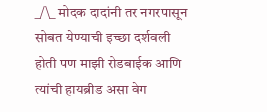_/\_ मोदक दादांनी तर नगरपासून सोबत येण्याची इच्छा दर्शवली होती पण माझी रोडबाईक आणि त्यांची हायब्रीड असा वेग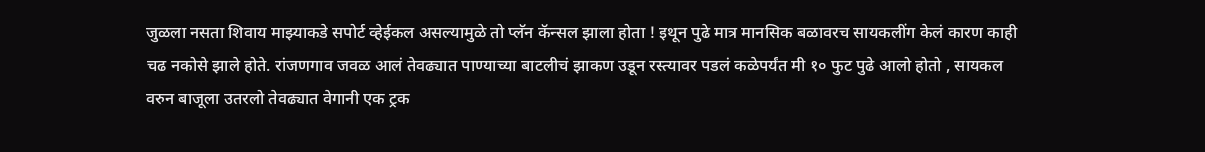जुळला नसता शिवाय माझ्याकडे सपोर्ट व्हेईकल असल्यामुळे तो प्लॅन कॅन्सल झाला होता ! इथून पुढे मात्र मानसिक बळावरच सायकलींग केलं कारण काही चढ नकोसे झाले होते. रांजणगाव जवळ आलं तेवढ्यात पाण्याच्या बाटलीचं झाकण उडून रस्त्यावर पडलं कळेपर्यंत मी १० फुट पुढे आलो होतो , सायकल वरुन बाजूला उतरलो तेवढ्यात वेगानी एक ट्रक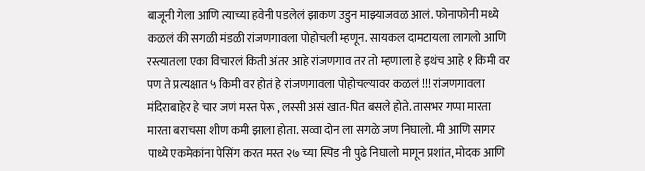बाजूनी गेला आणि त्याच्या हवेनी पडलेलं झाकण उडुन माझ्याजवळ आलं. फोनाफोनी मध्ये कळलं की सगळी मंडळी रांजणगावला पोहोचली म्हणून. सायकल दामटायला लागलो आणि रस्त्यातला एका विचारलं किती अंतर आहे रांजणगाव तर तो म्हणाला हे इथंच आहे १ किमी वर पण ते प्रत्यक्षात ५ किमी वर होतं हे रांजणगावला पोहोचल्यावर कळलं !!! रांजणगावला मंदिराबाहेर हे चार जणं मस्त पेरू , लस्सी असं खात-पित बसले होते. तासभर गप्पा मारता मारता बराचसा शीण कमी झाला होता. सव्वा दोन ला सगळे जण निघालो. मी आणि सागर पाध्ये एकमेकांना पेसिंग करत मस्त २७ च्या स्पिड नी पुढे निघालो मागून प्रशांत, मोदक आणि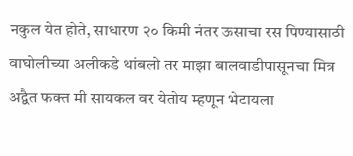नकुल येत होते, साधारण २० किमी नंतर ऊसाचा रस पिण्यासाठी वाघोलीच्या अलीकडे थांबलो तर माझा बालवाडीपासूनचा मित्र अद्वैत फक्त मी सायकल वर येतोय म्हणून भेटायला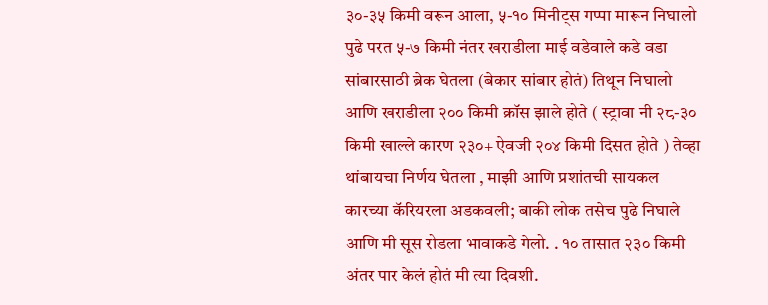३०-३५ किमी वरून आला, ५-१० मिनीट्स गप्पा मारून निघालो पुढे परत ५-७ किमी नंतर खराडीला माई वडेवाले कडे वडा सांबारसाठी ब्रेक घेतला (बेकार सांबार होतं) तिथून निघालो आणि खराडीला २०० किमी क्रॉस झाले होते ( स्ट्रावा नी २८-३० किमी खाल्ले कारण २३०+ ऐवजी २०४ किमी दिसत होते ) तेव्हा थांबायचा निर्णय घेतला , माझी आणि प्रशांतची सायकल कारच्या कॅरियरला अडकवली; बाकी लोक तसेच पुढे निघाले आणि मी सूस रोडला भावाकडे गेलो. . १० तासात २३० किमी अंतर पार केलं होतं मी त्या दिवशी.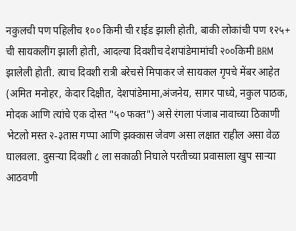नकुलची पण पहिलीच १०० किमी ची राईड झाली होती, बाकी लोकांची पण १२५+ ची सायकलींग झाली होती, आदल्या दिवशीच देशपांडेमामांची २००किमी BRM झालेली होती. त्याच दिवशी रात्री बरेचसे मिपाकर जे सायकल गृपचे मेंबर आहेत (अमित मनोहर, केदार दिक्षीत, देशपांडेमामा,अंजनेय, सागर पाध्ये, नकुल पाठक, मोदक आणि त्यांचे एक दोस्त "५० फक्त") असे रंगला पंजाब नावाच्या ठिकाणी भेटलो मस्त २-३तास गप्पा आणि झक्कास जेवण असा लक्षात राहील असा वेळ घालवला. दुसऱ्या दिवशी ८ ला सकाळी निघाले परतीच्या प्रवासाला खुप साऱ्या आठवणी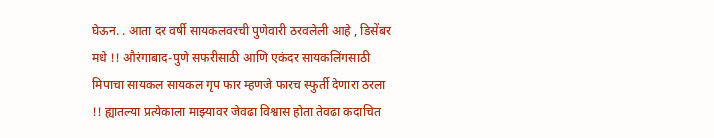घेऊन. . आता दर वर्षी सायकलवरची पुणेवारी ठरवलेली आहे , डिसेंबर मधे !! औरंगाबाद-पुणे सफरीसाठी आणि एकंदर सायकलिंगसाठी मिपाचा सायकल सायकल गृप फार म्हणजे फारच स्फुर्ती देणारा ठरला !! ह्यातल्या प्रत्येकाला माझ्यावर जेवढा विश्वास होता तेवढा कदाचित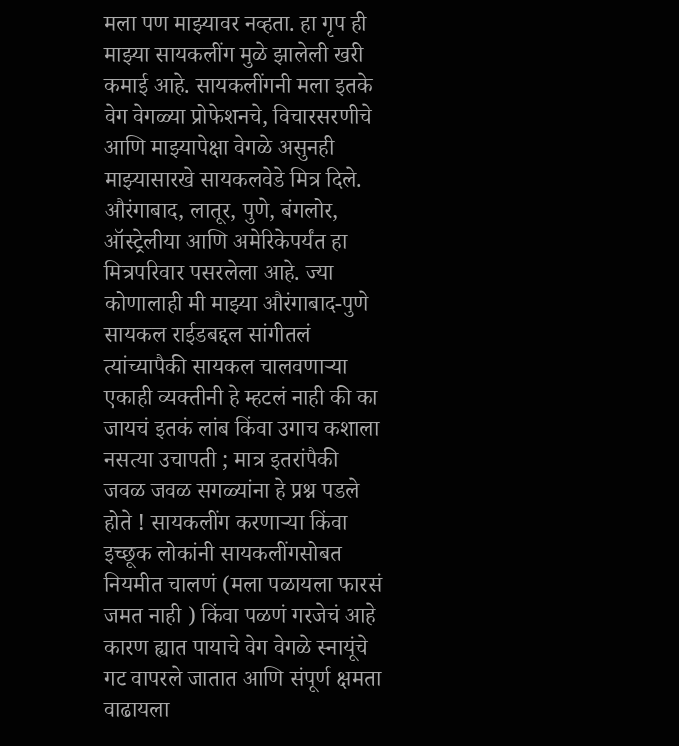मला पण माझ्यावर नव्हता. हा गृप ही माझ्या सायकलींग मुळे झालेली खरी कमाई आहे. सायकलींगनी मला इतके वेग वेगळ्या प्रोफेशनचे, विचारसरणीचे आणि माझ्यापेक्षा वेगळे असुनही माझ्यासारखे सायकलवेडे मित्र दिले. औरंगाबाद, लातूर, पुणे, बंगलोर, ऑस्ट्रेलीया आणि अमेरिकेपर्यंत हा मित्रपरिवार पसरलेला आहे. ज्या कोणालाही मी माझ्या औरंगाबाद-पुणे सायकल राईडबद्दल सांगीतलं त्यांच्यापैकी सायकल चालवणाऱ्या एकाही व्यक्तीनी हे म्हटलं नाही की का जायचं इतकं लांब किंवा उगाच कशाला नसत्या उचापती ; मात्र इतरांपैकी जवळ जवळ सगळ्यांना हे प्रश्न पडले होते ! सायकलींग करणाऱ्या किंवा इच्छूक लोकांनी सायकलींगसोबत नियमीत चालणं (मला पळायला फारसं जमत नाही ) किंवा पळणं गरजेचं आहे कारण ह्यात पायाचे वेग वेगळे स्नायूंचे गट वापरले जातात आणि संपूर्ण क्षमता वाढायला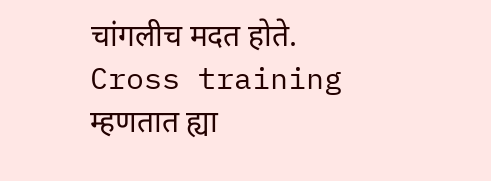चांगलीच मदत होते. Cross training म्हणतात ह्या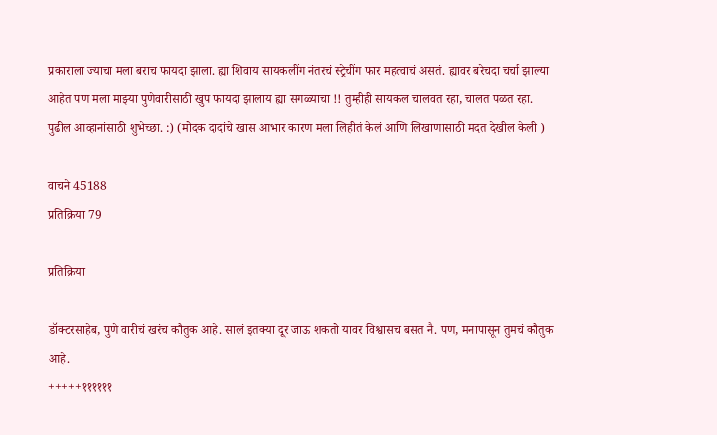प्रकाराला ज्याचा मला बराच फायदा झाला. ह्या शिवाय सायकलींग नंतरचं स्ट्रेचींग फार महत्वाचं असतं. ह्यावर बरेचदा चर्चा झाल्या आहेत पण मला माझ्या पुणेवारीसाठी खुप फायदा झालाय ह्या सगळ्याचा !! तुम्हीही सायकल चालवत रहा, चालत पळत रहा. पुढील आव्हानांसाठी शुभेच्छा. :) (मोदक दादांचे खास आभार कारण मला लिहीतं केलं आणि लिखाणासाठी मदत देखील केली )

वाचने 45188
प्रतिक्रिया 79

प्रतिक्रिया

डॉक्टरसाहेब, पुणे वारीचं खरंच कौतुक आहे. सालं इतक्या दूर जाऊ शकतो यावर विश्वासच बसत नै. पण, मनापासून तुमचं कौतुक आहे.
+++++११११११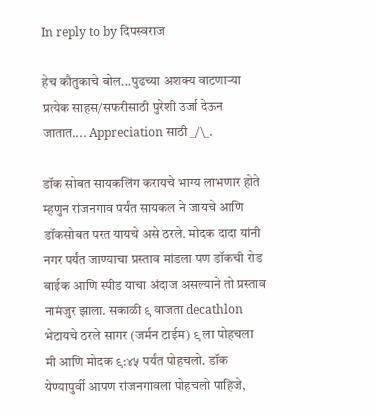In reply to by दिपस्वराज

हेच कौतुकाचे बोल...पुढच्या अशक्य वाटणाऱ्या प्रत्येक साहस/सफरीसाठी पुरेशी उर्जा देऊन जातात.... Appreciation साठी _/\_.

डॉक सोबत सायकलिंग करायचे भाग्य लाभणार होते म्हणुन रांजनगाव पर्यंत सायकल ने जायचे आणि डॉकसोबत परत यायचे असे ठरले. मोदक दादा यांनी नगर पर्यंत जाण्याचा प्रस्ताव मांडला पण डॉकची रोड बाईक आणि स्पीड याचा अंदाज असल्याने तो प्रस्ताव नामंजुर झाला. सकाळी ९ वाजता decathlon भेटायचे ठरले सागर (जर्मन टाईम) ९ ला पोहचला मी आणि मोदक ९:४५ पर्यंत पोहचलो. डॉक येण्यापुर्वी आपण रांजनगावला पोहचलो पाहिजे,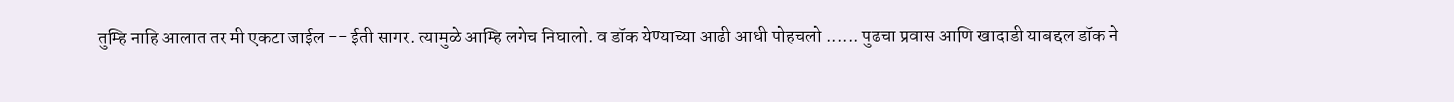तुम्हि नाहि आलात तर मी एकटा जाईल -- ईती सागर. त्यामुळे आम्हि लगेच निघालो. व डॉक येण्याच्या आढी आधी पोहचलो ...... पुढचा प्रवास आणि खादाडी याबद्दल डॉक ने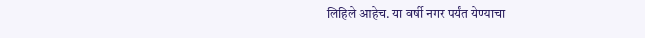लिहिले आहेच. या वर्षी नगर पर्यंत येण्याचा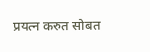प्रयत्न करुत सोबत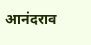आनंदराव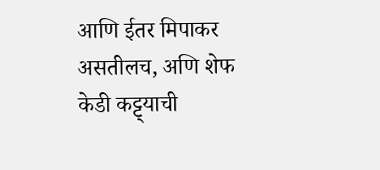आणि ईतर मिपाकर असतीलच, अणि शेफ केडी कट्ट्याची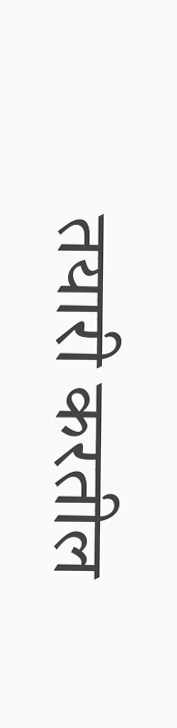तयारी करतील